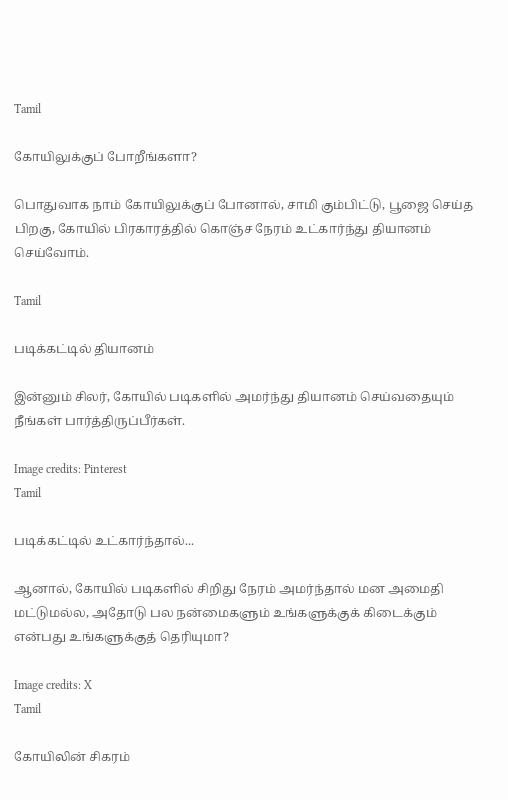Tamil

கோயிலுக்குப் போறீங்களா?

பொதுவாக நாம் கோயிலுக்குப் போனால், சாமி கும்பிட்டு, பூஜை செய்த பிறகு, கோயில் பிரகாரத்தில் கொஞ்ச நேரம் உட்கார்ந்து தியானம் செய்வோம்.

Tamil

படிக்கட்டில் தியானம்

இன்னும் சிலர், கோயில் படிகளில் அமர்ந்து தியானம் செய்வதையும் நீங்கள் பார்த்திருப்பீர்கள்.

Image credits: Pinterest
Tamil

படிக்கட்டில் உட்கார்ந்தால்...

ஆனால், கோயில் படிகளில் சிறிது நேரம் அமர்ந்தால் மன அமைதி மட்டுமல்ல, அதோடு பல நன்மைகளும் உங்களுக்குக் கிடைக்கும் என்பது உங்களுக்குத் தெரியுமா?

Image credits: X
Tamil

கோயிலின் சிகரம்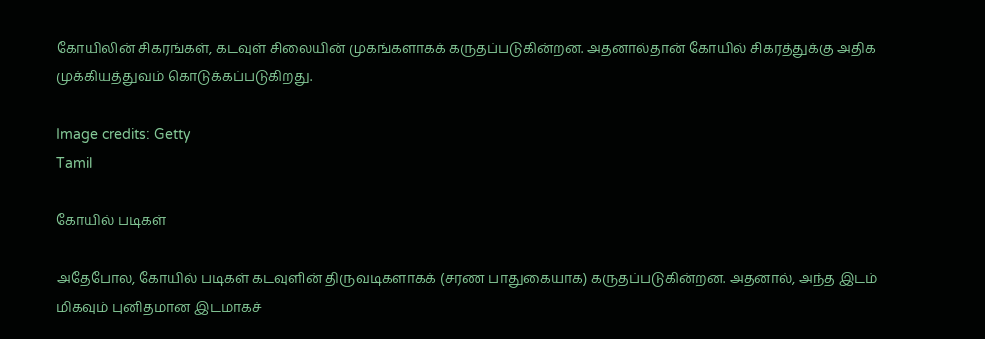கோயிலின் சிகரங்கள், கடவுள் சிலையின் முகங்களாகக் கருதப்படுகின்றன. அதனால்தான் கோயில் சிகரத்துக்கு அதிக முக்கியத்துவம் கொடுக்கப்படுகிறது.

Image credits: Getty
Tamil

கோயில் படிகள்

அதேபோல, கோயில் படிகள் கடவுளின் திருவடிகளாகக் (சரண பாதுகையாக) கருதப்படுகின்றன. அதனால், அந்த இடம் மிகவும் புனிதமான இடமாகச்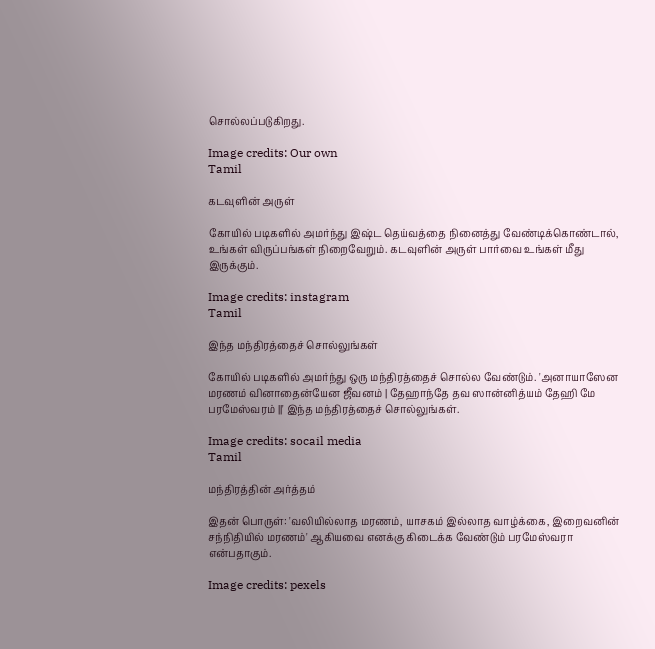சொல்லப்படுகிறது.

Image credits: Our own
Tamil

கடவுளின் அருள்

கோயில் படிகளில் அமர்ந்து இஷ்ட தெய்வத்தை நினைத்து வேண்டிக்கொண்டால், உங்கள் விருப்பங்கள் நிறைவேறும். கடவுளின் அருள் பார்வை உங்கள் மீது இருக்கும்.

Image credits: instagram
Tamil

இந்த மந்திரத்தைச் சொல்லுங்கள்

கோயில் படிகளில் அமர்ந்து ஒரு மந்திரத்தைச் சொல்ல வேண்டும். 'அனாயாஸேன மரணம் வினாதைன்யேன ஜீவனம் | தேஹாந்தே தவ ஸான்னித்யம் தேஹி மே பரமேஸ்வரம் ||' இந்த மந்திரத்தைச் சொல்லுங்கள்.

Image credits: socail media
Tamil

மந்திரத்தின் அர்த்தம்

இதன் பொருள்: 'வலியில்லாத மரணம், யாசகம் இல்லாத வாழ்க்கை, இறைவனின் சந்நிதியில் மரணம்' ஆகியவை எனக்கு கிடைக்க வேண்டும் பரமேஸ்வரா என்பதாகும்.

Image credits: pexels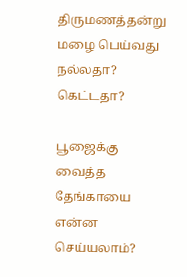திருமணத்தன்று மழை பெய்வது நல்லதா? கெட்டதா?

பூஜைக்கு வைத்த தேங்காயை என்ன செய்யலாம்?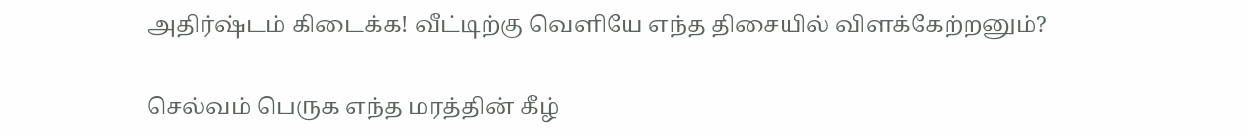அதிர்ஷ்டம் கிடைக்க! வீட்டிற்கு வெளியே எந்த திசையில் விளக்கேற்றனும்?

செல்வம் பெருக எந்த மரத்தின் கீழ்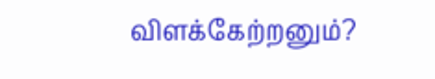விளக்கேற்றனும்?